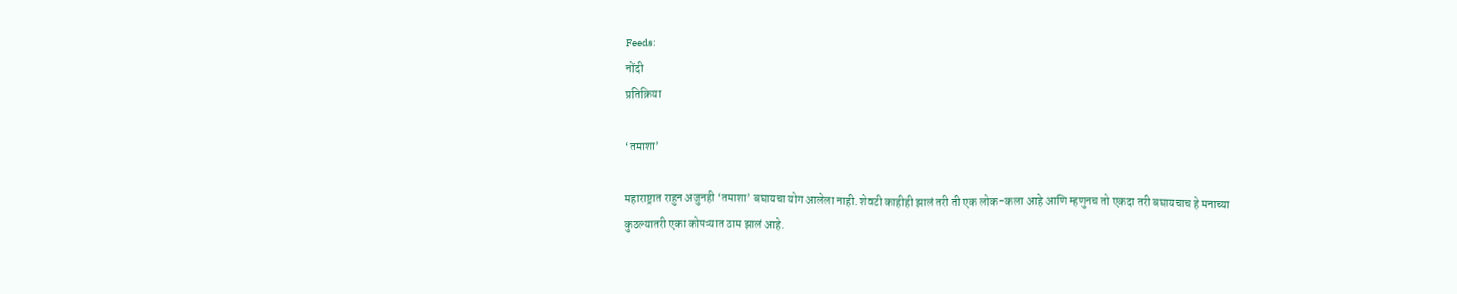Feeds:
नोंदी
प्रतिक्रिया

‘तमाशा’

महाराष्ट्रात राहुन अजुनही ‘तमाशा’ बघायचा योग आलेला नाही. शेवटी काहीही झालं तरी ती एक लोक-कला आहे आणि म्हणुनच तो एकदा तरी बघायचाच हे मनाच्या कुठल्यातरी एका कोपऱ्यात ठाम झालं आहे.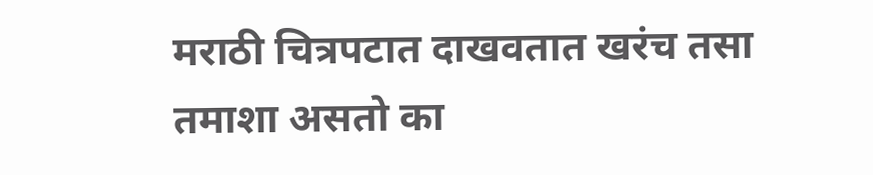मराठी चित्रपटात दाखवतात खरंच तसा तमाशा असतो का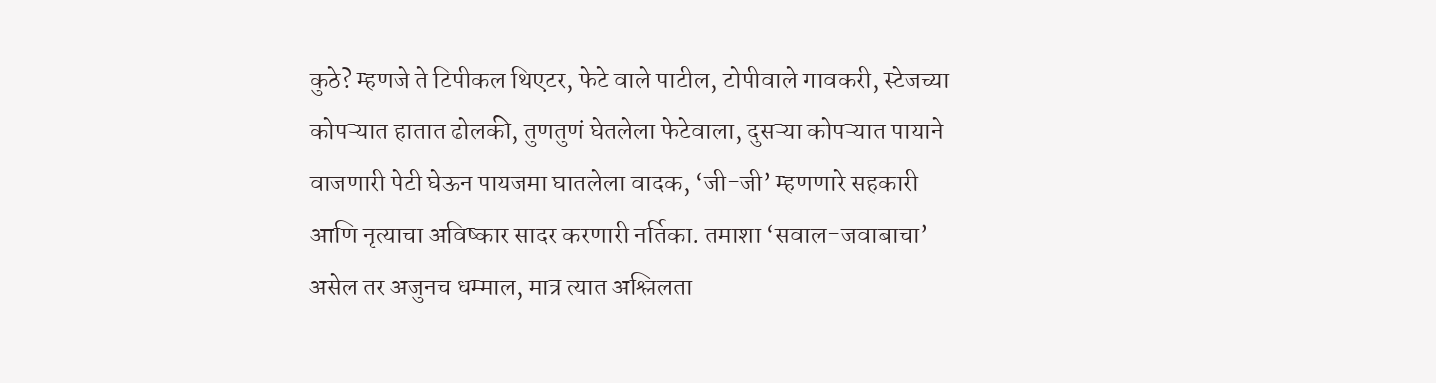कुठे? म्हणजे ते टिपीकल थिएटर, फेटे वाले पाटील, टोपीवाले गावकरी, स्टेजच्या कोपऱ्यात हातात ढोलकी, तुणतुणं घेतलेला फेटेवाला, दुसऱ्या कोपऱ्यात पायाने वाजणारी पेटी घेऊन पायजमा घातलेला वादक, ‘जी-जी’ म्हणणारे सहकारी आणि नृत्याचा अविष्कार सादर करणारी नर्तिका. तमाशा ‘सवाल-जवाबाचा’ असेल तर अजुनच धम्माल, मात्र त्यात अश्लिलता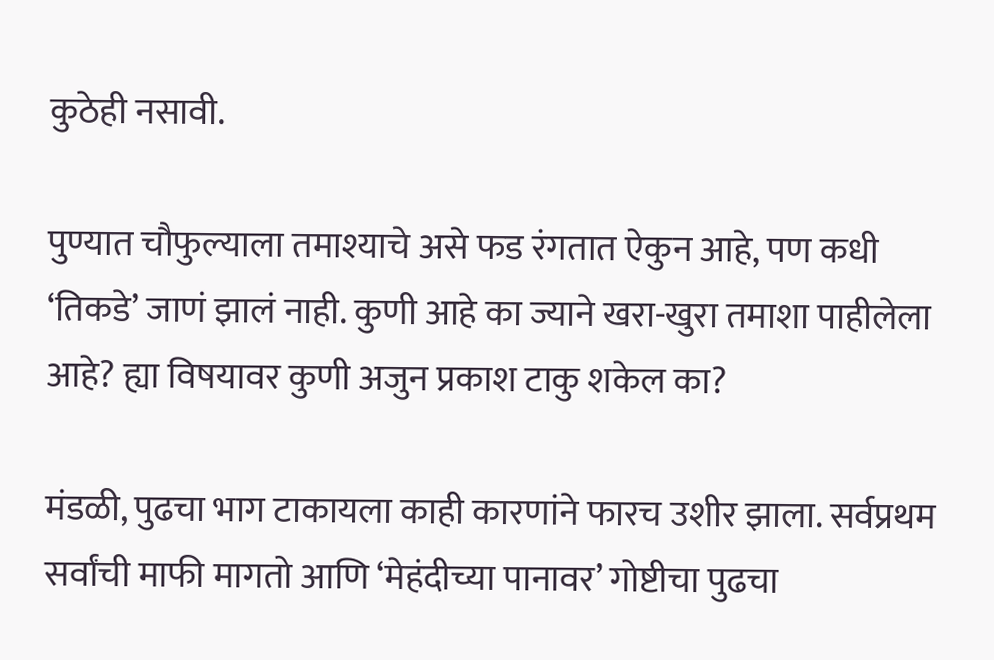कुठेही नसावी.

पुण्यात चौफुल्याला तमाश्याचे असे फड रंगतात ऐकुन आहे, पण कधी ‘तिकडे’ जाणं झालं नाही. कुणी आहे का ज्याने खरा-खुरा तमाशा पाहीलेला आहे? ह्या विषयावर कुणी अजुन प्रकाश टाकु शकेल का?

मंडळी, पुढचा भाग टाकायला काही कारणांने फारच उशीर झाला. सर्वप्रथम सर्वांची माफी मागतो आणि ‘मेहंदीच्या पानावर’ गोष्टीचा पुढचा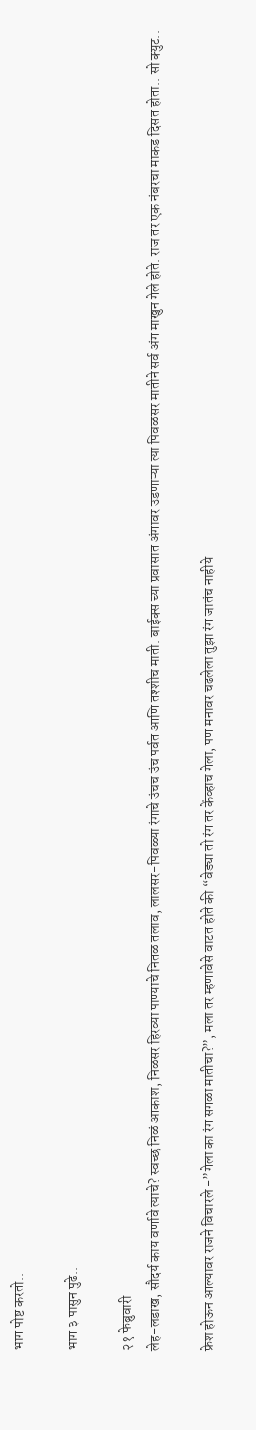भाग पोष्ट करतो..

भाग ३ पासुन पुढे..

२१ फेब्रुवारी
लेह-लडाख, सौदर्य काय वर्णावे त्याचे? स्वच्छ निळं आकाश, निळसर हिरव्या पाण्याचे नितळ तलाव, लालसर-पिवळ्या रंगाचे उंचच उंच पर्वत आणि तश्शीच माती. बाईक्स च्या प्रवासात अंगावर उडणाऱ्या त्या पिवळसर मातीने सर्व अंग माखुन गेले होते. राज तर एक नंबरचा माकड दिसत होता.. सो क्युट..

फ्रेश होऊन आल्यावर राजने विचारले -”गेला का रंग सगळा मातीचा?”, मला तर म्हणावेसे वाटत होते की “वेड्या तो रंग तर केंव्हाच गेला, पण मनावर चढलेला तुझा रंग जातंच नाहीये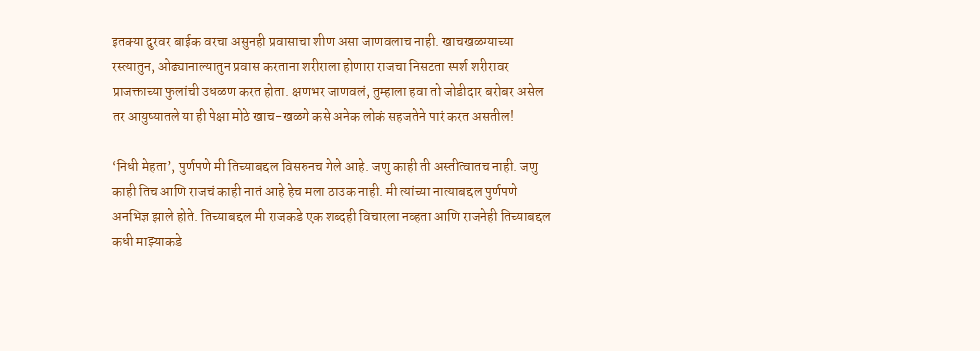इतक्या दुरवर बाईक वरचा असुनही प्रवासाचा शीण असा जाणवलाच नाही. खाचखळग्याच्या रस्त्यातुन, ओढ्यानाल्यातुन प्रवास करताना शरीराला होणारा राजचा निसटता स्पर्श शरीरावर प्राजक्ताच्या फुलांची उधळण करत होता. क्षणभर जाणवलं, तुम्हाला हवा तो जोडीदार बरोबर असेल तर आयुष्यातले या ही पेक्षा मोठे खाच-खळगे कसे अनेक लोकं सहजतेने पारं करत असतील!

‘निधी मेहता’, पुर्णपणे मी तिच्याबद्दल विसरुनच गेले आहे. जणु काही ती अस्तीत्वातच नाही. जणु काही तिच आणि राजचं काही नातं आहे हेच मला ठाउक नाही. मी त्यांच्या नात्याबद्दल पुर्णपणे अनभिज्ञ झाले होते. तिच्याबद्दल मी राजकडे एक शब्दही विचारला नव्हता आणि राजनेही तिच्याबद्दल कधी माझ्याकडे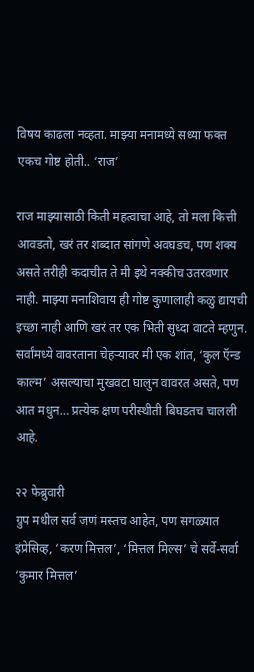विषय काढला नव्हता. माझ्या मनामध्ये सध्या फक्त एकच गोष्ट होती.. ‘राज’

राज माझ्यासाठी किती महत्वाचा आहे, तो मला कित्ती आवडतो, खरं तर शब्दात सांगणे अवघडच, पण शक्य असते तरीही कदाचीत ते मी इथे नक्कीच उतरवणार नाही. माझ्या मनाशिवाय ही गोष्ट कुणालाही कळु द्यायची इच्छा नाही आणि खरं तर एक भिती सुध्दा वाटते म्हणुन. सर्वांमध्ये वावरताना चेहऱ्यावर मी एक शांत, ‘कुल ऍन्ड काल्म’ असल्याचा मुखवटा घालुन वावरत असते, पण आत मधुन… प्रत्येक क्षण परीस्थीती बिघडतच चालली आहे.

२२ फेब्रुवारी
ग्रुप मधील सर्व जणं मस्तच आहेत, पण सगळ्यात इंप्रेसिव्ह, ‘करण मित्तल’, ‘मित्तल मिल्स’ चे सर्वे-सर्वा ‘कुमार मित्तल’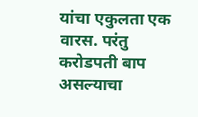यांचा एकुलता एक वारस. परंतु करोडपती बाप असल्याचा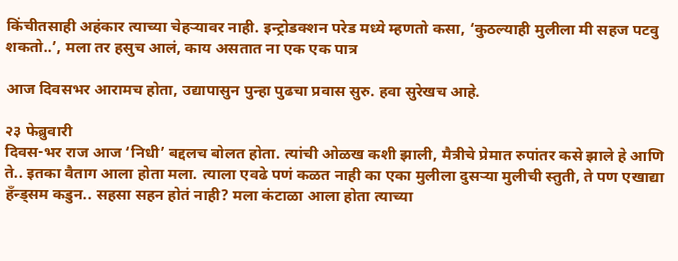किंचीतसाही अहंकार त्याच्या चेहऱ्यावर नाही. इन्ट्रोडक्शन परेड मध्ये म्हणतो कसा, ‘कुठल्याही मुलीला मी सहज पटवु शकतो..’, मला तर हसुच आलं, काय असतात ना एक एक पात्र

आज दिवसभर आरामच होता, उद्यापासुन पुन्हा पुढचा प्रवास सुरु. हवा सुरेखच आहे.

२३ फेब्रुवारी
दिवस-भर राज आज ‘निधी’ बद्दलच बोलत होता. त्यांची ओळख कशी झाली, मैत्रीचे प्रेमात रुपांतर कसे झाले हे आणि ते.. इतका वैताग आला होता मला. त्याला एवढे पणं कळत नाही का एका मुलीला दुसऱ्या मुलीची स्तुती, ते पण एखाद्या हॅंन्ड्सम कडुन.. सहसा सहन होतं नाही? मला कंटाळा आला होता त्याच्या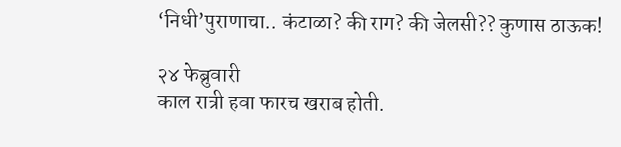‘निधी’पुराणाचा.. कंटाळा? की राग? की जेलसी?? कुणास ठाऊक!

२४ फेब्रुवारी
काल रात्री हवा फारच खराब होती.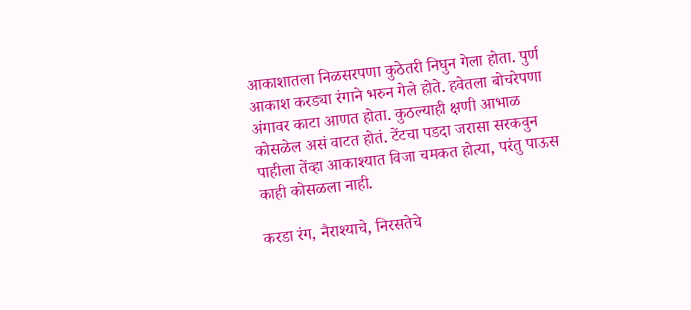आकाशातला निळसरपणा कुठेतरी निघुन गेला होता. पुर्ण आकाश करड्या रंगाने भरुन गेले होते. हवेतला बोचरेपणा अंगावर काटा आणत होता. कुठल्याही क्षणी आभाळ कोसळेल असं वाटत होतं. टेंटचा पडदा जरासा सरकवुन पाहीला तेंव्हा आकाश्यात विजा चमकत होत्या, परंतु पाऊस काही कोसळला नाही.

करडा रंग, नैराश्याचे, निरसतेचे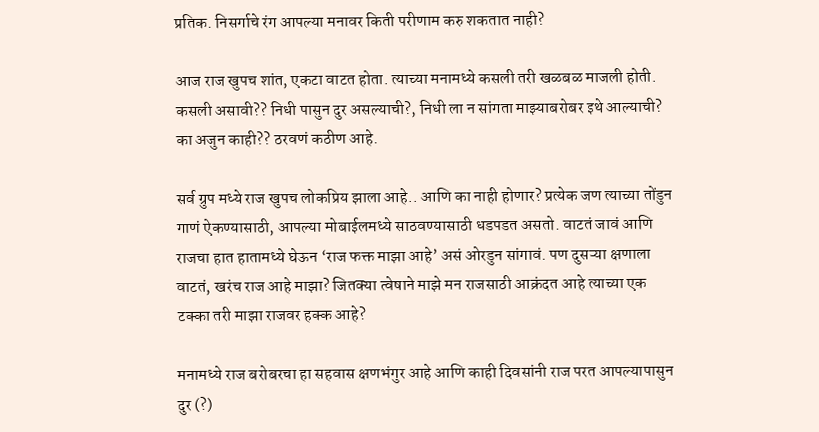प्रतिक. निसर्गाचे रंग आपल्या मनावर किती परीणाम करु शकतात नाही?

आज राज खुपच शांत, एकटा वाटत होता. त्याच्या मनामध्ये कसली तरी खळबळ माजली होती. कसली असावी?? निधी पासुन दुर असल्याची?, निधी ला न सांगता माझ्याबरोबर इथे आल्याची? का अजुन काही?? ठरवणं कठीण आहे.

सर्व ग्रुप मध्ये राज खुपच लोकप्रिय झाला आहे.. आणि का नाही होणार? प्रत्येक जण त्याच्या तोंडुन गाणं ऐकण्यासाठी, आपल्या मोबाईलमध्ये साठवण्यासाठी धडपडत असतो. वाटतं जावं आणि राजचा हात हातामध्ये घेऊन ‘राज फक्त माझा आहे’ असं ओरडुन सांगावं. पण दुसऱ्या क्षणाला वाटतं, खरंच राज आहे माझा? जितक्या त्वेषाने माझे मन राजसाठी आक्रंदत आहे त्याच्या एक टक्का तरी माझा राजवर हक्क आहे?

मनामध्ये राज बरोबरचा हा सहवास क्षणभंगुर आहे आणि काही दिवसांनी राज परत आपल्यापासुन दुर (?)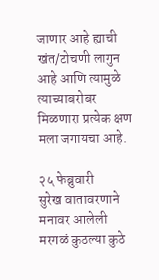जाणार आहे ह्याची खंत/टोचणी लागुन आहे आणि त्यामुळे त्याच्याबरोबर मिळणारा प्रत्येक क्षण मला जगायचा आहे.

२५ फेब्रुवारी
सुरेख वातावरणाने मनावर आलेली मरगळं कुठल्या कुठे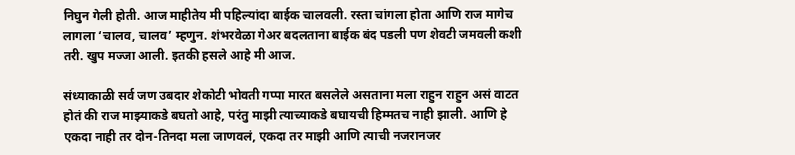निघुन गेली होती. आज माहीतेय मी पहिल्यांदा बाईक चालवली. रस्ता चांगला होता आणि राज मागेच लागला ‘चालव, चालव’ म्हणुन. शंभरवेळा गेअर बदलताना बाईक बंद पडली पण शेवटी जमवली कशी तरी. खुप मज्जा आली. इतकी हसले आहे मी आज.

संध्याकाळी सर्व जण उबदार शेकोटी भोवती गप्पा मारत बसलेले असताना मला राहुन राहुन असं वाटत होतं की राज माझ्याकडे बघतो आहे, परंतु माझी त्याच्याकडे बघायची हिम्मतच नाही झाली. आणि हे एकदा नाही तर दोन-तिनदा मला जाणवलं, एकदा तर माझी आणि त्याची नजरानजर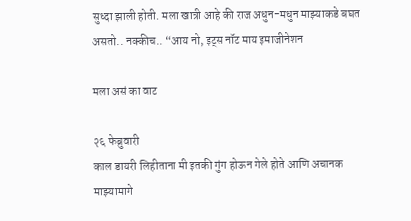सुध्दा झाली होती. मला खात्री आहे की राज अधुन-मधुन माझ्याकडे बघत असतो.. नक्कीच.. “आय नो, इट्स नॉट माय इमाजीनेशन

मला असं का वाट

२६ फेब्रुवारी
काल डायरी लिहीताना मी इतकी गुंग होऊन गेले होते आणि अचानक माझ्यामागे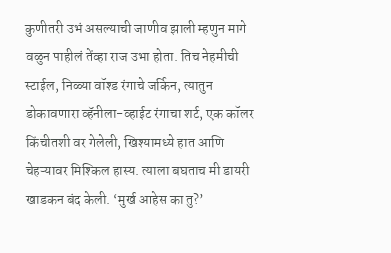कुणीतरी उभं असल्याची जाणीव झाली म्हणुन मागे वळुन पाहीलं तेंव्हा राज उभा होता. तिच नेहमीची स्टाईल, निळ्या वॉश्ड रंगाचे जर्किन, त्यातुन डोकावणारा व्हॅनीला-व्हाईट रंगाचा शर्ट, एक कॉलर किंचीतशी वर गेलेली, खिश्यामध्ये हात आणि चेहऱ्यावर मिश्किल हास्य. त्याला बघताच मी डायरी खाडकन बंद केली. ‘मुर्ख आहेस का तु?’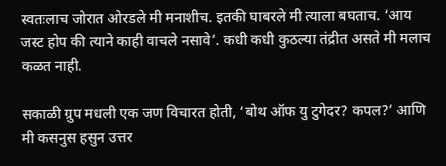स्वतःलाच जोरात ओरडले मी मनाशीच. इतकी घाबरले मी त्याला बघताच. ‘आय जस्ट होप की त्याने काही वाचले नसावे’. कधी कधी कुठल्या तंद्रीत असते मी मलाच कळत नाही.

सकाळी ग्रुप मधली एक जण विचारत होती, ‘बोथ ऑफ यु टुगेदर? कपल?’ आणि मी कसनुस हसुन उत्तर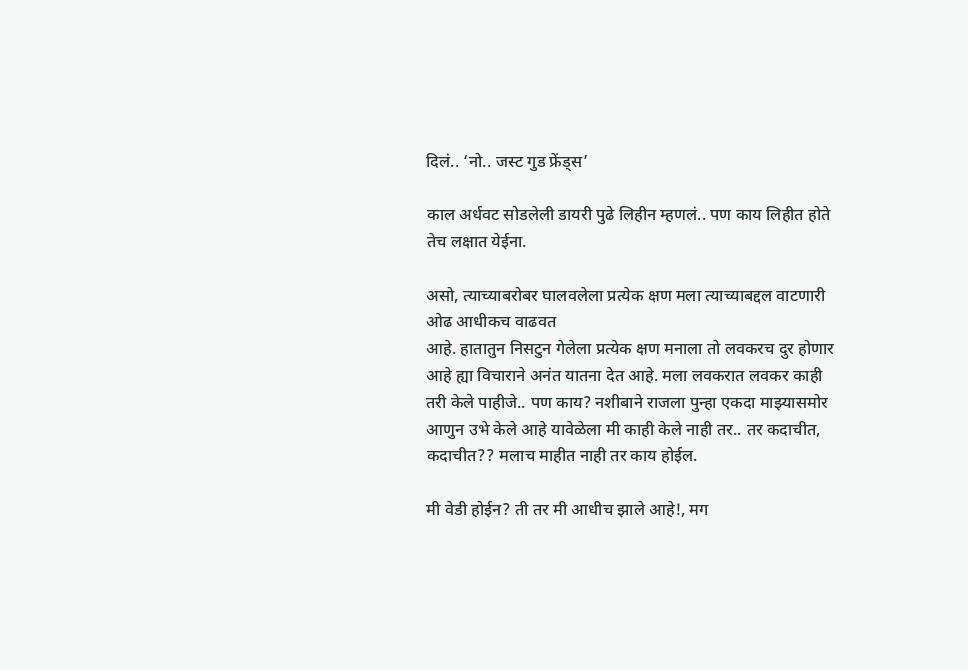दिलं.. ‘नो.. जस्ट गुड फ्रेंड्स’

काल अर्धवट सोडलेली डायरी पुढे लिहीन म्हणलं.. पण काय लिहीत होते तेच लक्षात येईना.

असो, त्याच्याबरोबर घालवलेला प्रत्येक क्षण मला त्याच्याबद्दल वाटणारी ओढ आधीकच वाढवत
आहे. हातातुन निसटुन गेलेला प्रत्येक क्षण मनाला तो लवकरच दुर होणार आहे ह्या विचाराने अनंत यातना देत आहे. मला लवकरात लवकर काही तरी केले पाहीजे.. पण काय? नशीबाने राजला पुन्हा एकदा माझ्यासमोर आणुन उभे केले आहे यावेळेला मी काही केले नाही तर.. तर कदाचीत, कदाचीत?? मलाच माहीत नाही तर काय होईल.

मी वेडी होईन? ती तर मी आधीच झाले आहे!, मग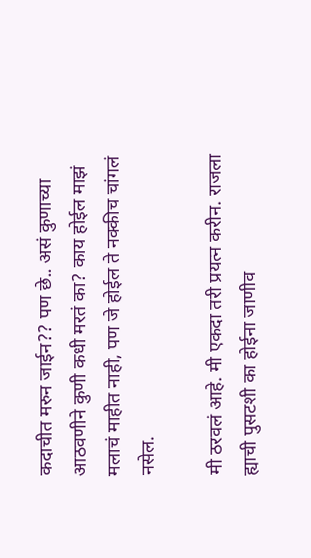कदाचीत मरुन जाईन?? पण छे.. असं कुणाच्या आठवणीने कुणी कधी मरतं का? काय होईल माझं मलाचं माहीत नाही, पण जे होईल ते नक्कीच चांगलं नसेल.

मी ठरवलं आहे. मी एकदा तरी प्रयत्न करीन. राजला ह्याची पुसटशी का होईना जाणीव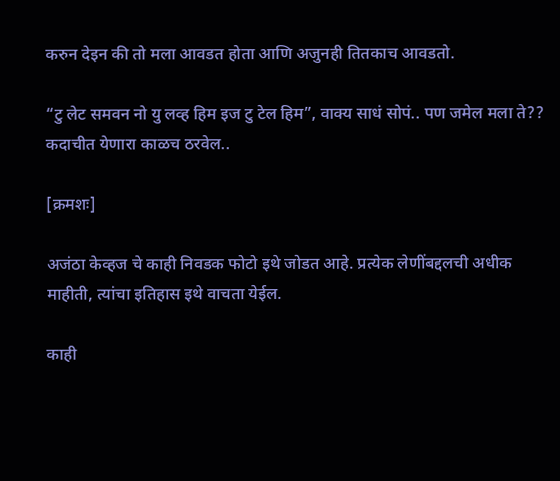करुन देइन की तो मला आवडत होता आणि अजुनही तितकाच आवडतो.

“टु लेट समवन नो यु लव्ह हिम इज टु टेल हिम”, वाक्य साधं सोपं.. पण जमेल मला ते?? कदाचीत येणारा काळच ठरवेल..

[क्रमशः]

अजंठा केव्हज चे काही निवडक फोटो इथे जोडत आहे. प्रत्येक लेणींबद्दलची अधीक माहीती, त्यांचा इतिहास इथे वाचता येईल.

काही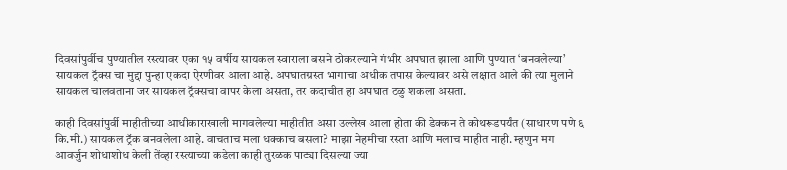दिवसांपुर्वीच पुण्यातील रस्त्यावर एका १५ वर्षीय सायकल स्वाराला बसने ठोकरल्याने गंभीर अपघात झाला आणि पुण्यात ‘बनवलेल्या’ सायकल ट्रॅक्स चा मुद्दा पुन्हा एकदा ऐरणीवर आला आहे. अपघातग्रस्त भागाचा अधीक तपास केल्यावर असे लक्षात आले की त्या मुलाने सायकल चालवताना जर सायकल ट्रॅक्सचा वापर केला असता, तर कदाचीत हा अपघात टळु शकला असता.

काही दिवसांपुर्वी माहीतीच्या आधीकाराखाली मागवलेल्या माहीतीत असा उल्लेख आला होता की डेक्कन ते कोथरूडपर्यंत (साधारण पणे ६ कि.मी.) सायकल ट्रॅक बनवलेला आहे. वाचताच मला धक्काच बसला? माझा नेहमीचा रस्ता आणि मलाच माहीत नाही. म्हणुन मग आवर्जुन शोधाशोध केली तेंव्हा रस्त्याच्या कडेला काही तुरळक पाट्या दिसल्या ज्या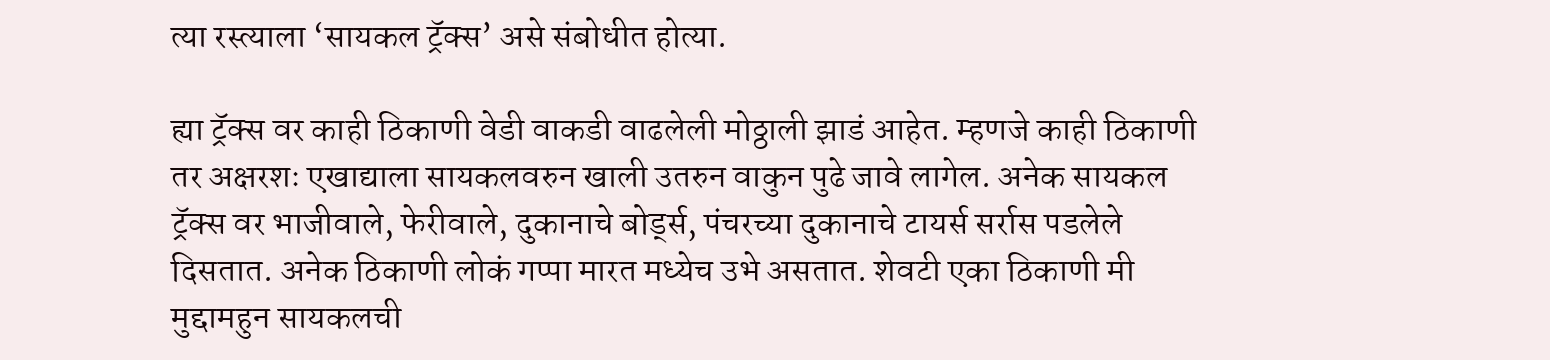त्या रस्त्याला ‘सायकल ट्रॅक्स’ असे संबोधीत होत्या.

ह्या ट्रॅक्स वर काही ठिकाणी वेडी वाकडी वाढलेली मोठ्ठाली झाडं आहेत. म्हणजे काही ठिकाणी तर अक्षरशः एखाद्याला सायकलवरुन खाली उतरुन वाकुन पुढे जावे लागेल. अनेक सायकल ट्रॅक्स वर भाजीवाले, फेरीवाले, दुकानाचे बोर्ड्स, पंचरच्या दुकानाचे टायर्स सर्रास पडलेले दिसतात. अनेक ठिकाणी लोकं गप्पा मारत मध्येच उभे असतात. शेवटी एका ठिकाणी मी मुद्दामहुन सायकलची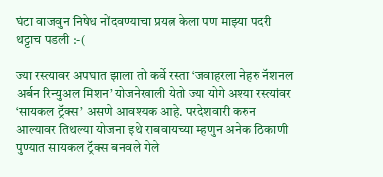घंटा वाजवुन निषेध नोंदवण्याचा प्रयत्न केला पण माझ्या पदरी थट्टाच पडली :-(

ज्या रस्त्यावर अपघात झाला तो कर्वे रस्ता ‘जवाहरला नेहरु नॅशनल अर्बन रिन्युअल मिशन’ योजनेखाली येतो ज्या योगे अश्या रस्त्यांवर ‘सायकल ट्रॅक्स’ असणे आवश्यक आहे. परदेशवारी करुन आल्यावर तिथल्या योजना इथे राबवायच्या म्हणुन अनेक ठिकाणी पुण्यात सायकल ट्रॅक्स बनवले गेले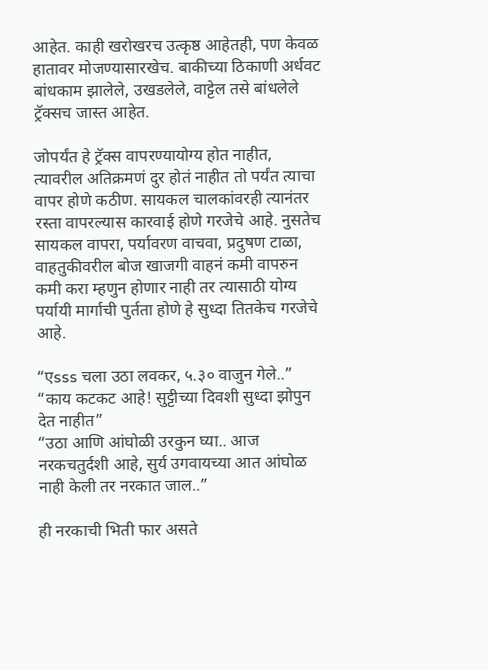आहेत. काही खरोखरच उत्कृष्ठ आहेतही, पण केवळ हातावर मोजण्यासारखेच. बाकीच्या ठिकाणी अर्धवट बांधकाम झालेले, उखडलेले, वाट्टेल तसे बांधलेले ट्रॅक्सच जास्त आहेत.

जोपर्यंत हे ट्रॅक्स वापरण्यायोग्य होत नाहीत, त्यावरील अतिक्रमणं दुर होतं नाहीत तो पर्यंत त्याचा वापर होणे कठीण. सायकल चालकांवरही त्यानंतर रस्ता वापरल्यास कारवाई होणे गरजेचे आहे. नुसतेच सायकल वापरा, पर्यावरण वाचवा, प्रदुषण टाळा, वाहतुकीवरील बोज खाजगी वाहनं कमी वापरुन कमी करा म्हणुन होणार नाही तर त्यासाठी योग्य पर्यायी मार्गाची पुर्तता होणे हे सुध्दा तितकेच गरजेचे आहे.

“एsss चला उठा लवकर, ५.३० वाजुन गेले..”
“काय कटकट आहे! सुट्टीच्या दिवशी सुध्दा झोपुन देत नाहीत”
“उठा आणि आंघोळी उरकुन घ्या.. आज नरकचतुर्दशी आहे, सुर्य उगवायच्या आत आंघोळ नाही केली तर नरकात जाल..”

ही नरकाची भिती फार असते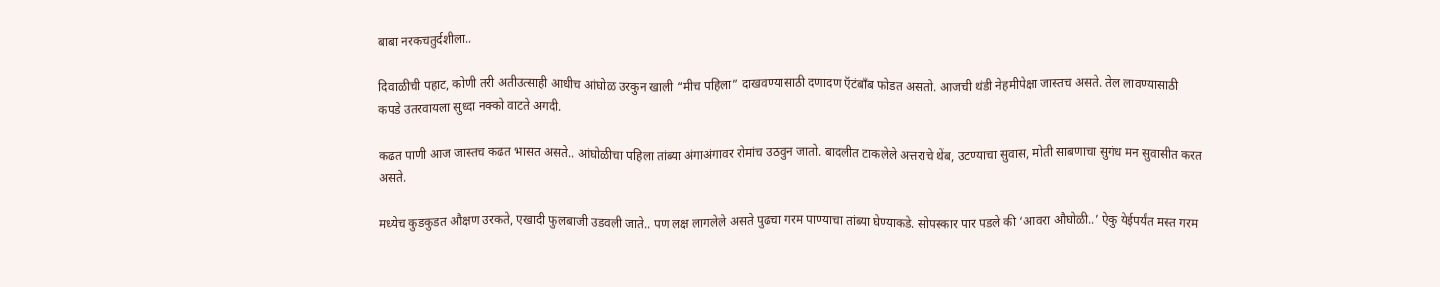बाबा नरकचतुर्दशीला..

दिवाळीची पहाट, कोणी तरी अतीउत्साही आधीच आंघोळ उरकुन खाली “मीच पहिला” दाखवण्यासाठी दणादण ऍटंबॉंब फोडत असतो. आजची थंडी नेहमीपेक्षा जास्तच असते. तेल लावण्यासाठी कपडे उतरवायला सुध्दा नक्को वाटते अगदी.

कढत पाणी आज जास्तच कढत भासत असते.. आंघोळीचा पहिला तांब्या अंगाअंगावर रोमांच उठवुन जातो. बादलीत टाकलेले अत्तराचे थेंब, उटण्याचा सुवास, मोती साबणाचा सुगंध मन सुवासीत करत असते.

मध्येच कुडकुडत औक्षण उरकते, एखादी फुलबाजी उडवली जाते.. पण लक्ष लागलेले असते पुढचा गरम पाण्याचा तांब्या घेण्याकडे. सोपस्कार पार पडले की ‘आवरा औघोळी..’ ऐकु येईपर्यंत मस्त गरम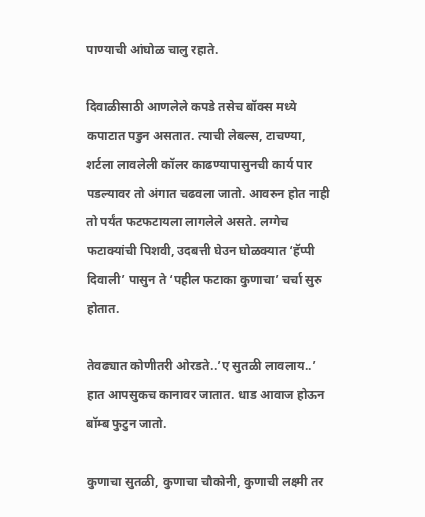पाण्याची आंघोळ चालु रहाते.

दिवाळीसाठी आणलेले कपडे तसेच बॉक्स मध्ये कपाटात पडुन असतात. त्याची लेबल्स, टाचण्या, शर्टला लावलेली कॉलर काढण्यापासुनची कार्य पार पडल्यावर तो अंगात चढवला जातो. आवरुन होत नाही तो पर्यंत फटफटायला लागलेले असते. लग्गेच फटाक्यांची पिशवी, उदबत्ती घेउन घोळक्यात ‘हॅप्पी दिवाली’ पासुन ते ‘पहील फटाका कुणाचा’ चर्चा सुरु होतात.

तेवढ्यात कोणीतरी ओरडते..’ए सुतळी लावलाय..’ हात आपसुकच कानावर जातात. धाड आवाज होऊन बॉम्ब फुटुन जातो.

कुणाचा सुतळी, कुणाचा चौकोनी, कुणाची लक्ष्मी तर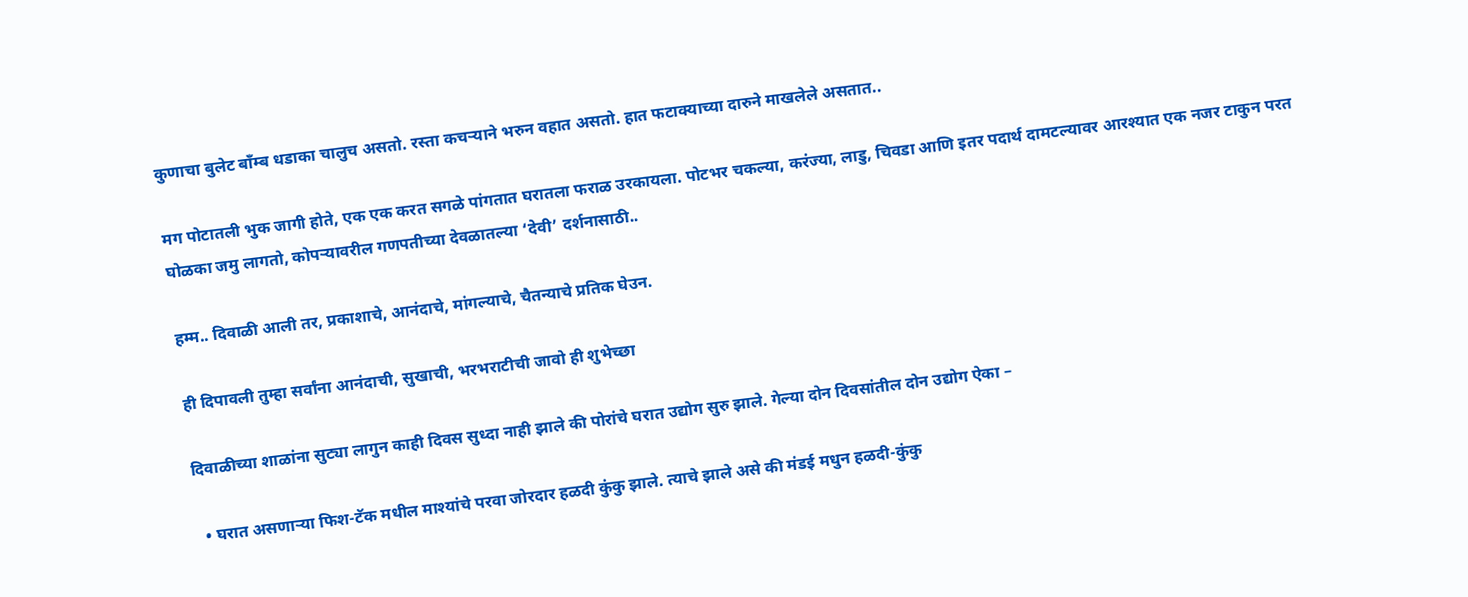कुणाचा बुलेट बॉंम्ब धडाका चालुच असतो. रस्ता कचऱ्याने भरुन वहात असतो. हात फटाक्याच्या दारुने माखलेले असतात..

मग पोटातली भुक जागी होते, एक एक करत सगळे पांगतात घरातला फराळ उरकायला. पोटभर चकल्या, करंज्या, लाडु, चिवडा आणि इतर पदार्थ दामटल्यावर आरश्यात एक नजर टाकुन परत घोळका जमु लागतो, कोपऱ्यावरील गणपतीच्या देवळातल्या ‘देवी’ दर्शनासाठी..

हम्म.. दिवाळी आली तर, प्रकाशाचे, आनंदाचे, मांगल्याचे, चैतन्याचे प्रतिक घेउन.

ही दिपावली तुम्हा सर्वांना आनंदाची, सुखाची, भरभराटीची जावो ही शुभेच्छा

दिवाळीच्या शाळांना सुट्या लागुन काही दिवस सुध्दा नाही झाले की पोरांचे घरात उद्योग सुरु झाले. गेल्या दोन दिवसांतील दोन उद्योग ऐका –

  • घरात असणाऱ्या फिश-टॅक मधील माश्यांचे परवा जोरदार हळदी कुंकु झाले. त्याचे झाले असे की मंडई मधुन हळदी-कुंकु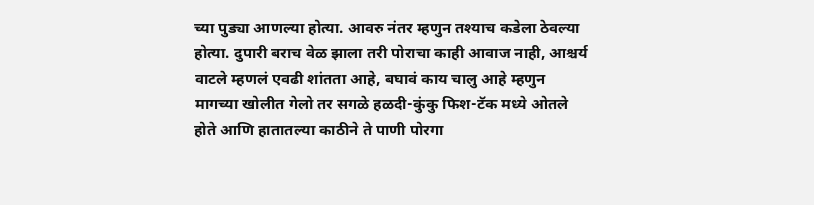च्या पुड्या आणल्या होत्या. आवरु नंतर म्हणुन तश्याच कडेला ठेवल्या होत्या. दुपारी बराच वेळ झाला तरी पोराचा काही आवाज नाही, आश्चर्य वाटले म्हणलं एवढी शांतता आहे, बघावं काय चालु आहे म्हणुन मागच्या खोलीत गेलो तर सगळे हळदी-कुंकु फिश-टॅक मध्ये ओतले होते आणि हातातल्या काठीने ते पाणी पोरगा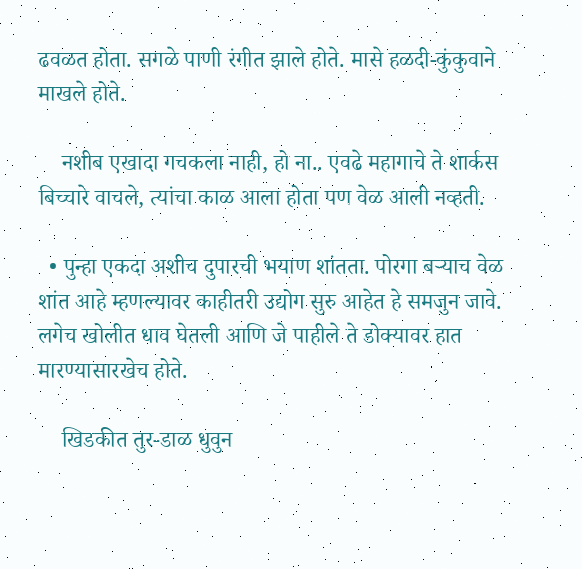ढवळत होता. सगळे पाणी रंगीत झाले होते. मासे हळदी-कुंकुवाने माखले होते.

    नशीब एखादा गचकला नाही, हो ना.. एवढे महागाचे ते शार्कस बिच्चारे वाचले, त्यांचा काळ आला होता पण वेळ आली नव्हती.

  • पुन्हा एकदा अशीच दुपारची भयाण शांतता. पोरगा बऱ्याच वेळ शांत आहे म्हणल्यावर काहीतरी उद्योग सुरु आहेत हे समजुन जावे. लगेच खोलीत धाव घेतली आणि जे पाहीले ते डोक्यावर हात मारण्यासारखेच होते.

    खिडकीत तुर-डाळ धुवुन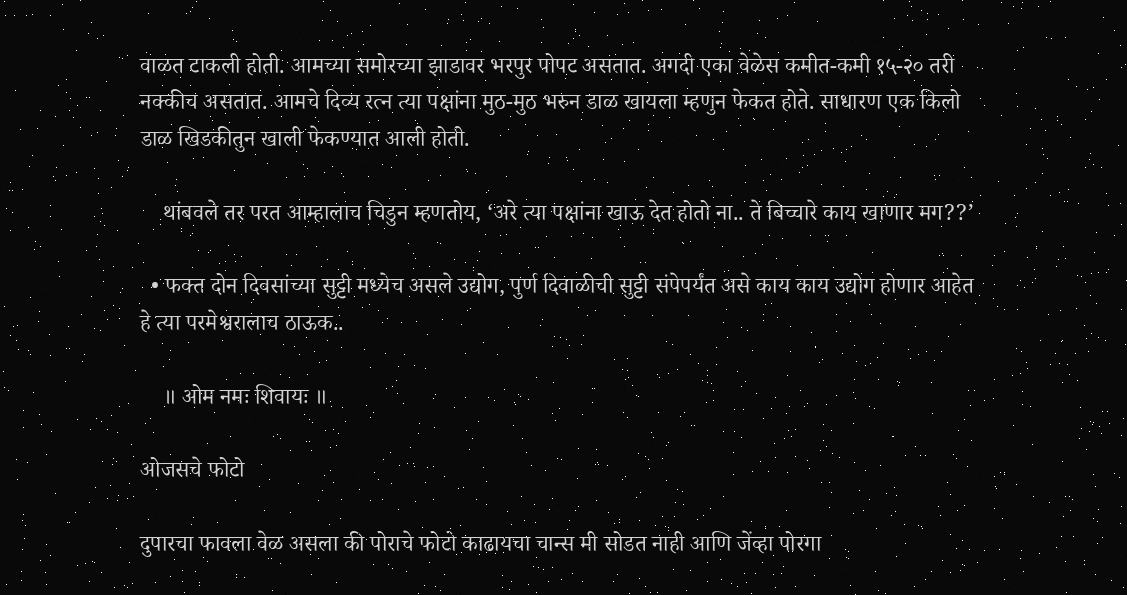वाळत टाकली होती. आमच्या समोरच्या झाडावर भरपुर पोपट असतात. अगदी एका वेळेस कमीत-कमी १५-२० तरी नक्कीच असतात. आमचे दिव्य रत्न त्या पक्षांना मुठ-मुठ भरुन डाळ खायला म्हणुन फेकत होते. साधारण एक किलो डाळ खिडकीतुन खाली फेकण्यात आली होती.

    थांबवले तर परत आम्हालाच चिडुन म्हणतोय, ‘अरे त्या पक्षांना खाऊ देत होतो ना.. ते बिच्चारे काय खाणार मग??’

  • फक्त दोन दिवसांच्या सुट्टी मध्येच असले उद्योग, पुर्ण दिवाळीची सुट्टी संपेपर्यंत असे काय काय उद्योग होणार आहेत हे त्या परमेश्वरालाच ठाऊक..

    ॥ ओम नमः शिवायः ॥

ओजसचे फोटो

दुपारचा फावला वेळ असला की पोराचे फोटो काढायचा चान्स मी सोडत नाही आणि जेंव्हा पोरगा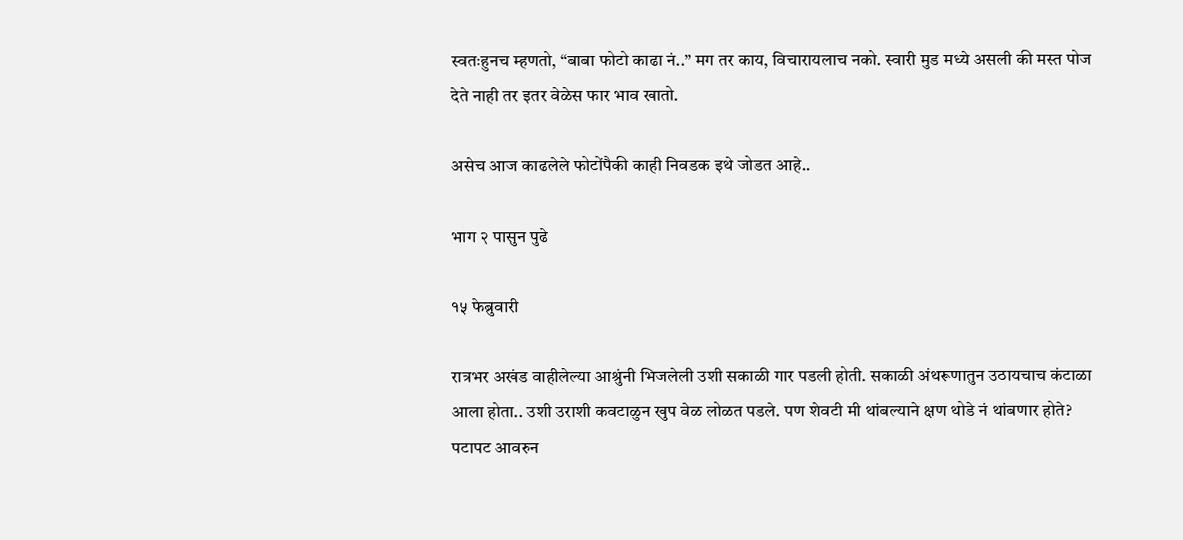स्वतःहुनच म्हणतो, “बाबा फोटो काढा नं..” मग तर काय, विचारायलाच नको. स्वारी मुड मध्ये असली की मस्त पोज देते नाही तर इतर वेळेस फार भाव खातो.

असेच आज काढलेले फोटोंपैकी काही निवडक इथे जोडत आहे..

भाग २ पासुन पुढे

१५ फेब्रुवारी

रात्रभर अखंड वाहीलेल्या आश्रुंनी भिजलेली उशी सकाळी गार पडली होती. सकाळी अंथरूणातुन उठायचाच कंटाळा आला होता.. उशी उराशी कवटाळुन खुप वेळ लोळत पडले. पण शेवटी मी थांबल्याने क्षण थोडे नं थांबणार होते? पटापट आवरुन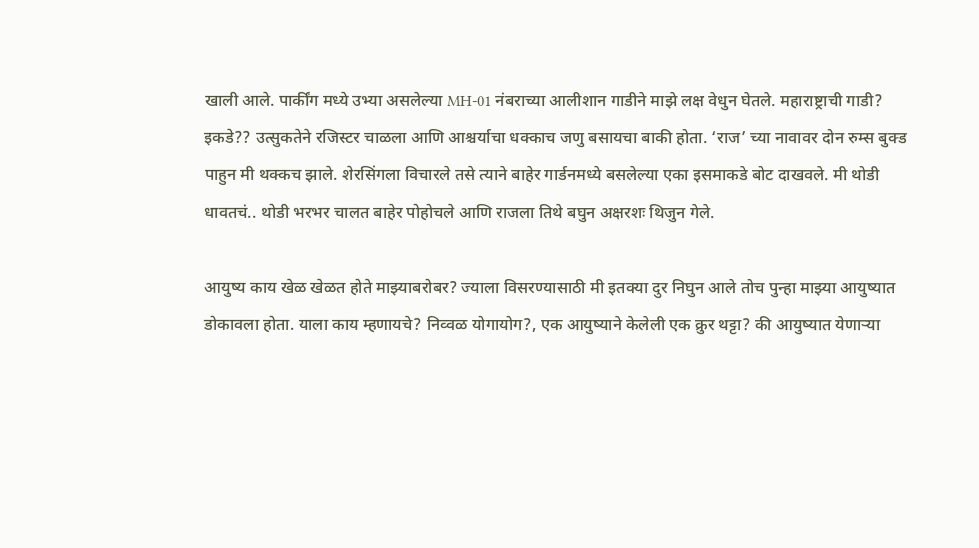खाली आले. पार्कींग मध्ये उभ्या असलेल्या MH-01 नंबराच्या आलीशान गाडीने माझे लक्ष वेधुन घेतले. महाराष्ट्राची गाडी? इकडे?? उत्सुकतेने रजिस्टर चाळला आणि आश्चर्याचा धक्काच जणु बसायचा बाकी होता. ‘राज’ च्या नावावर दोन रुम्स बुक्ड पाहुन मी थक्कच झाले. शेरसिंगला विचारले तसे त्याने बाहेर गार्डनमध्ये बसलेल्या एका इसमाकडे बोट दाखवले. मी थोडी धावतचं.. थोडी भरभर चालत बाहेर पोहोचले आणि राजला तिथे बघुन अक्षरशः थिजुन गेले.

आयुष्य काय खेळ खेळत होते माझ्याबरोबर? ज्याला विसरण्यासाठी मी इतक्या दुर निघुन आले तोच पुन्हा माझ्या आयुष्यात डोकावला होता. याला काय म्हणायचे? निव्वळ योगायोग?, एक आयुष्याने केलेली एक क्रुर थट्टा? की आयुष्यात येणाऱ्या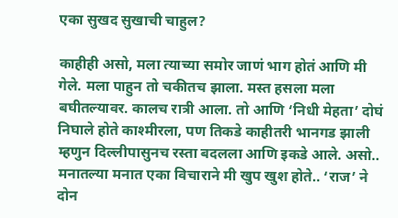एका सुखद सुखाची चाहुल?

काहीही असो, मला त्याच्या समोर जाणं भाग होतं आणि मी गेले. मला पाहुन तो चकीतच झाला. मस्त हसला मला बघीतल्यावर. कालच रात्री आला. तो आणि ‘निधी मेहता’ दोघं निघाले होते काश्मीरला, पण तिकडे काहीतरी भानगड झाली म्हणुन दिल्लीपासुनच रस्ता बदलला आणि इकडे आले. असो.. मनातल्या मनात एका विचाराने मी खुप खुश होते.. ‘राज’ ने दोन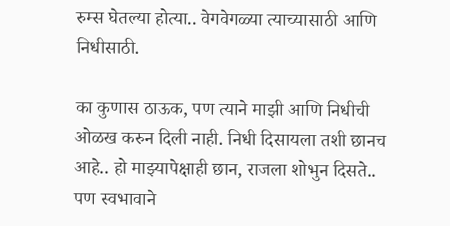रुम्स घेतल्या होत्या.. वेगवेगळ्या त्याच्यासाठी आणि निधीसाठी.

का कुणास ठाऊक, पण त्याने माझी आणि निधीची ओळख करुन दिली नाही. निधी दिसायला तशी छानच आहे.. हो माझ्यापेक्षाही छान, राजला शोभुन दिसते.. पण स्वभावाने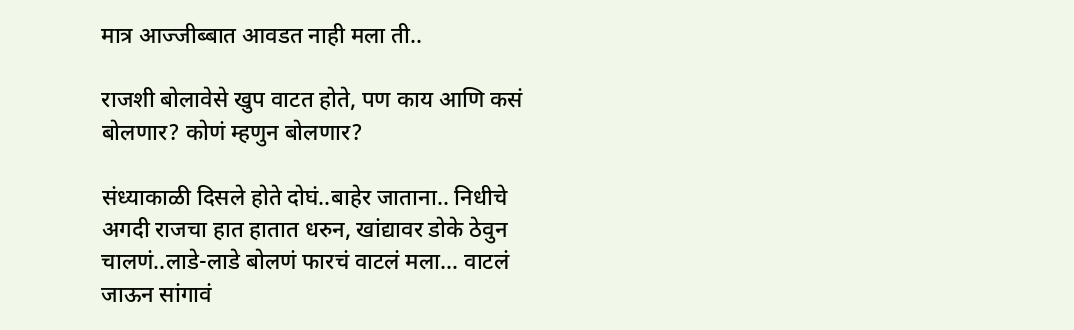मात्र आज्जीब्बात आवडत नाही मला ती..

राजशी बोलावेसे खुप वाटत होते, पण काय आणि कसं बोलणार? कोणं म्हणुन बोलणार?

संध्याकाळी दिसले होते दोघं..बाहेर जाताना.. निधीचे अगदी राजचा हात हातात धरुन, खांद्यावर डोके ठेवुन चालणं..लाडे-लाडे बोलणं फारचं वाटलं मला… वाटलं जाऊन सांगावं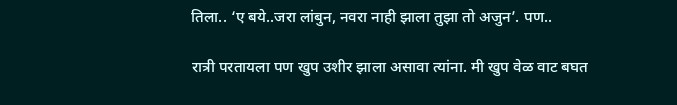तिला.. ‘ए बये..जरा लांबुन, नवरा नाही झाला तुझा तो अजुन’. पण..

रात्री परतायला पण खुप उशीर झाला असावा त्यांना. मी खुप वेळ वाट बघत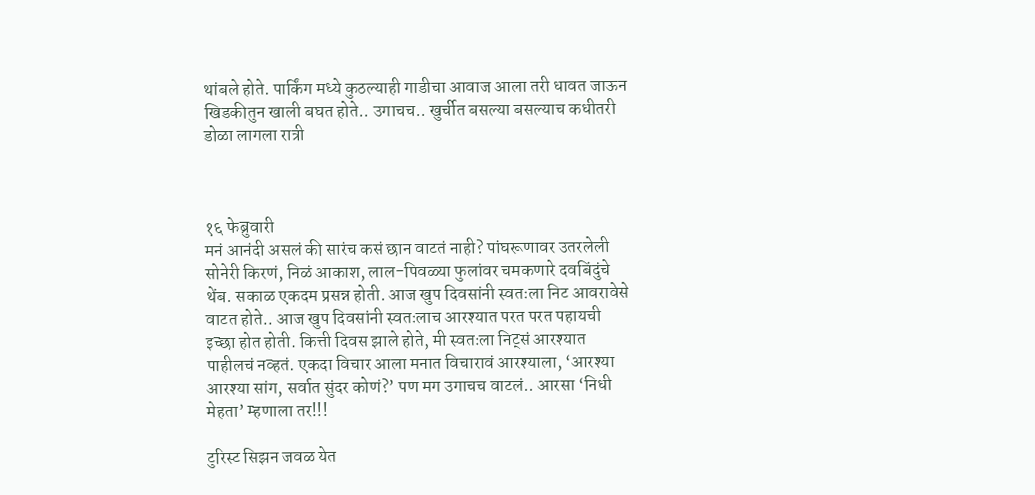थांबले होते. पार्किंग मध्ये कुठल्याही गाडीचा आवाज आला तरी धावत जाऊन खिडकीतुन खाली बघत होते.. उगाचच.. खुर्चीत बसल्या बसल्याच कधीतरी डोळा लागला रात्री



१६ फेब्रुवारी
मनं आनंदी असलं की सारंच कसं छान वाटतं नाही? पांघरूणावर उतरलेली सोनेरी किरणं, निळं आकाश, लाल-पिवळ्या फुलांवर चमकणारे दवबिंदुंचे थेंब. सकाळ एकदम प्रसन्न होती. आज खुप दिवसांनी स्वतःला निट आवरावेसे वाटत होते.. आज खुप दिवसांनी स्वतःलाच आरश्यात परत परत पहायची इच्छा होत होती. कित्ती दिवस झाले होते, मी स्वतःला निट्सं आरश्यात पाहीलचं नव्हतं. एकदा विचार आला मनात विचारावं आरश्याला, ‘आरश्या आरश्या सांग, सर्वात सुंदर कोणं?’ पण मग उगाचच वाटलं.. आरसा ‘निधी मेहता’ म्हणाला तर!!!

टुरिस्ट सिझन जवळ येत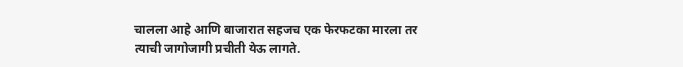चालला आहे आणि बाजारात सहजच एक फेरफटका मारला तर त्याची जागोजागी प्रचीती येऊ लागते.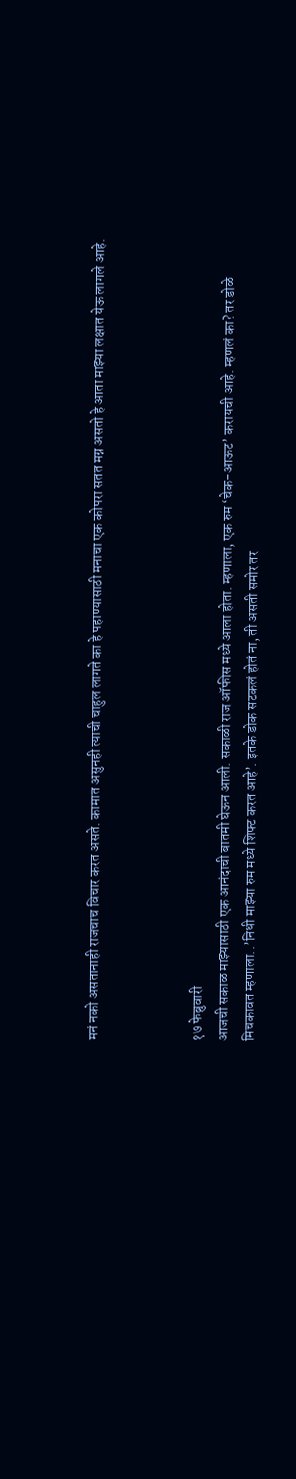मनं नको असतानाही राजचाच विचार करत असते. कामात असुनही त्याची चाहुल लागते का हे पहाण्यासाठी मनाचा एक कोपरा सतत मग्न असतो हे आता माझ्या लक्षात येऊ लागले आहे.



१७ फेब्रुवारी
आजची सकाळ माझ्यासाठी एक आनंदाची बातमी घेऊन आली. सकाळी राज ऑफीस मध्ये आला होता. म्हणाला, एक रुम ‘चेक-आऊट’ करायची आहे. म्हणलं का? तर डोळे मिचकावत म्हणाला..’निधी माझ्या रुम मध्ये शिफ्ट करत आहे’. इतके डोक सटकलं होतं ना, ती असती समोर तर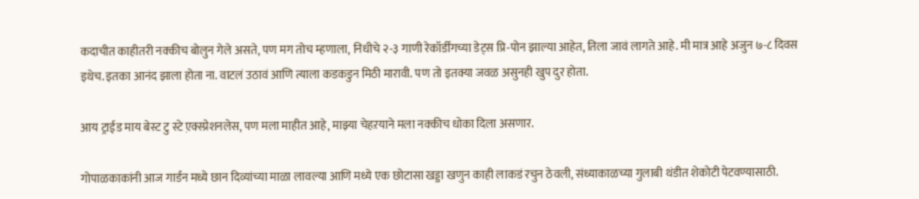कदाचीत काहीतरी नक्कीच बोलुन गेले असते, पण मग तोच म्हणाला, निधीचे २-३ गाणी रेकॉर्डींगच्या डेट्स प्रि-पोन झाल्या आहेत, तिला जावं लागते आहे. मी मात्र आहे अजुन ७-८ दिवस इथेच. इतका आनंद झाला होता ना. वाटलं उठावं आणि त्याला कडकडुन मिठी मारावी. पण तो इतक्या जवळ असुनही खुप दुर होता.

आय ट्राईड माय बेस्ट टु स्टे ए़क्स्प्रेशनलेस, पण मला माहीत आहे, माझ्या चेहऱयाने मला नक्कीच धोका दिला असणार.

गोपाळकाकांनी आज गार्डन मध्ये छान दिव्यांच्या माळा लावल्या आणि मध्ये एक छोटासा खड्डा खणुन काही लाकडं रचुन ठेवली, संध्याकाळच्या गुलाबी थंडीत शेकोटी पेटवण्यासाठी.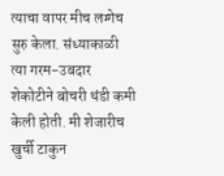त्याचा वापर मीच लग्गेच सुरु केला. संध्याकाळी त्या गरम-उबदार शेकोटीने बोचरी थंडी कमी केली होती. मी शेजारीच खुर्ची टाकुन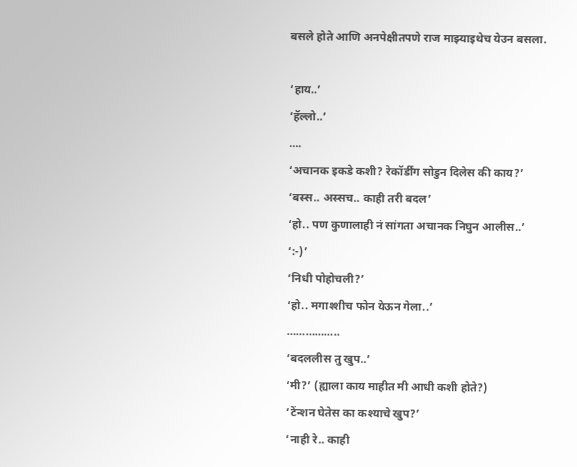बसले होते आणि अनपेक्षीतपणे राज माझ्याइथेच येउन बसला.

‘हाय..’
‘हॅल्लो..’
….
‘अचानक इकडे कशी? रेकॉर्डींग सोडुन दिलेस की काय?’
‘बस्स.. अस्सच.. काही तरी बदल’
‘हो.. पण कुणालाही नं सांगता अचानक निघुन आलीस..’
‘:-)’
‘निधी पोहोचली?’
‘हो.. मगाश्शीच फोन येऊन गेला..’
……………..
‘बदललीस तु खुप..’
‘मी?’ (ह्याला काय माहीत मी आधी कशी होते?)
‘टेंन्शन घेतेस का कश्याचे खुप?’
‘नाही रे.. काही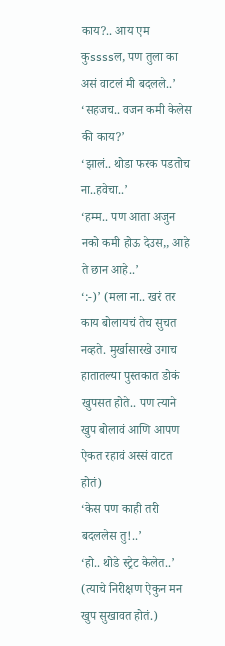काय?.. आय एम कुssssल, पण तुला का असं वाटलं मी बदलले..’
‘सहजच.. वजन कमी केलेस की काय?’
‘झालं.. थोडा फरक पडतोच ना..हवेचा..’
‘हम्म.. पण आता अजुन नको कमी होऊ देउस,, आहे ते छान आहे..’
‘:-)’ (मला ना.. खरं तर काय बोलायचं तेच सुचत नव्हते. मुर्खासारखे उगाच हातातल्या पुस्तकात डोकं खुपसत होते.. पण त्याने खुप बोलावं आणि आपण ऐकत रहावं अस्सं वाटत होतं)
‘केस पण काही तरी बदललेस तु!..’
‘हो.. थोडे स्ट्रेट केलेत..’ (त्याचे निरीक्षण ऐकुन मन खुप सुखावत होतं.)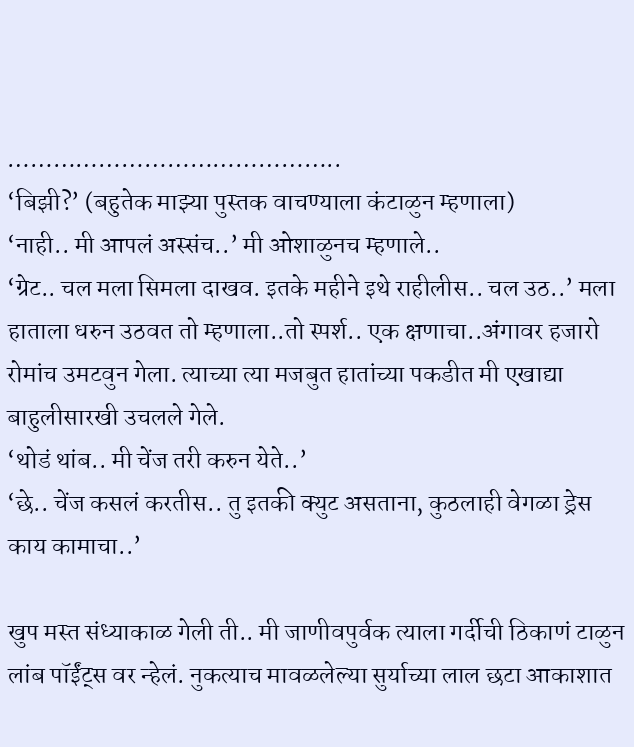……………………………………..
‘बिझी?’ (बहुतेक माझ्या पुस्तक वाचण्याला कंटाळुन म्हणाला)
‘नाही.. मी आपलं अस्संच..’ मी ओशाळुनच म्हणाले..
‘ग्रेट.. चल मला सिमला दाखव. इतके महीने इथे राहीलीस.. चल उठ..’ मला हाताला धरुन उठवत तो म्हणाला..तो स्पर्श.. एक क्षणाचा..अंगावर हजारो रोमांच उमटवुन गेला. त्याच्या त्या मजबुत हातांच्या पकडीत मी एखाद्या बाहुलीसारखी उचलले गेले.
‘थोडं थांब.. मी चेंज तरी करुन येते..’
‘छे.. चेंज कसलं करतीस.. तु इतकी क्युट असताना, कुठलाही वेगळा ड्रेस काय कामाचा..’

खुप मस्त संध्याकाळ गेली ती.. मी जाणीवपुर्वक त्याला गर्दीची ठिकाणं टाळुन लांब पॉईंट्स वर न्हेलं. नुकत्याच मावळलेल्या सुर्याच्या लाल छटा आकाशात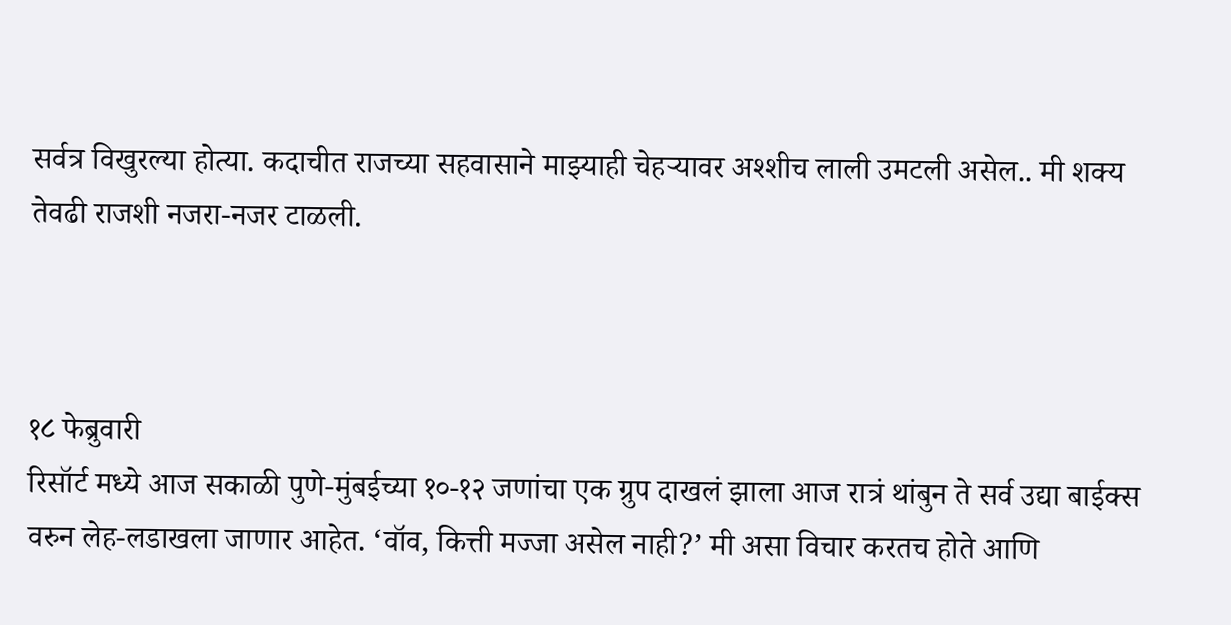सर्वत्र विखुरल्या होत्या. कदाचीत राजच्या सहवासाने माझ्याही चेहऱ्यावर अश्शीच लाली उमटली असेल.. मी शक्य तेवढी राजशी नजरा-नजर टाळली.



१८ फेब्रुवारी
रिसॉर्ट मध्ये आज सकाळी पुणे-मुंबईच्या १०-१२ जणांचा एक ग्रुप दाखलं झाला आज रात्रं थांबुन ते सर्व उद्या बाईक्स वरुन लेह-लडाखला जाणार आहेत. ‘वॉव, कित्ती मज्जा असेल नाही?’ मी असा विचार करतच होते आणि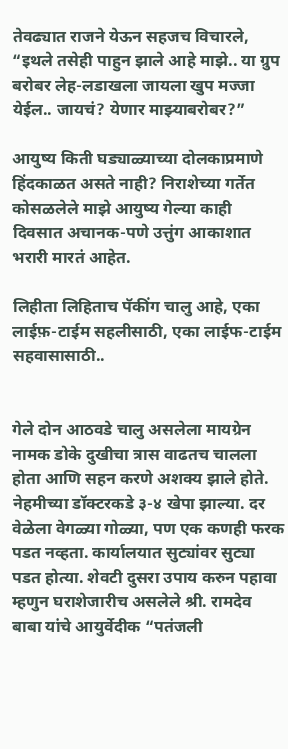तेवढ्यात राजने येऊन सहजच विचारले, “इथले तसेही पाहुन झाले आहे माझे.. या ग्रुप बरोबर लेह-लडाखला जायला खुप मज्जा येईल.. जायचं? येणार माझ्याबरोबर?”

आयुष्य किती घड्याळ्याच्या दोलकाप्रमाणे हिंदकाळत असते नाही? निराशेच्या गर्तेत कोसळलेले माझे आयुष्य गेल्या काही दिवसात अचानक-पणे उत्तुंग आकाशात भरारी मारतं आहेत.

लिहीता लिहिताच पॅकींग चालु आहे, एका लाईफ़-टाईम सहलीसाठी, एका लाईफ-टाईम सहवासासाठी..


गेले दोन आठवडे चालु असलेला मायग्रेन नामक डोके दुखीचा त्रास वाढतच चालला होता आणि सहन करणे अशक्य झाले होते. नेहमीच्या डॉक्टरकडे ३-४ खेपा झाल्या. दर वेळेला वेगळ्या गोळ्या, पण एक कणही फरक पडत नव्हता. कार्यालयात सुट्यांवर सुट्या पडत होत्या. शेवटी दुसरा उपाय करुन पहावा म्हणुन घराशेजारीच असलेले श्री. रामदेव बाबा यांचे आयुर्वेदीक “पतंजली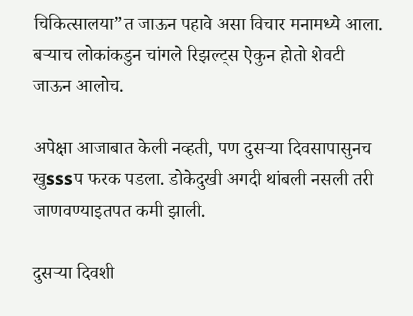चिकित्सालया”त जाऊन पहावे असा विचार मनामध्ये आला. बऱ्याच लोकांकडुन चांगले रिझल्ट्स ऐकुन होतो शेवटी जाऊन आलोच.

अपेक्षा आजाबात केली नव्हती, पण दुसऱ्या दिवसापासुनच खुsssप फरक पडला. डोकेदुखी अगदी थांबली नसली तरी जाणवण्याइतपत कमी झाली.

दुसऱ्या दिवशी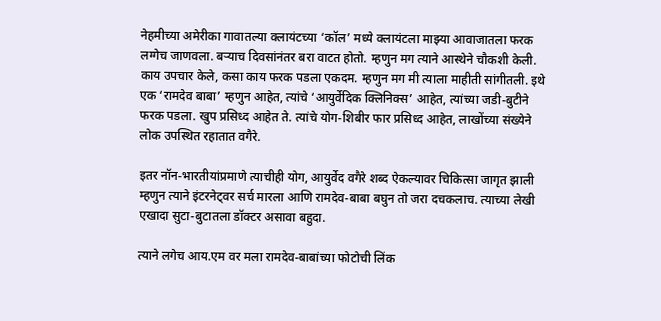नेहमीच्या अमेरीका गावातल्या क्लायंटच्या ‘कॉल’ मध्ये क्लायंटला माझ्या आवाजातला फरक लग्गेच जाणवला. बऱ्याच दिवसांनंतर बरा वाटत होतो. म्हणुन मग त्याने आस्थेने चौकशी केली. काय उपचार केले, कसा काय फरक पडला एकदम. म्हणुन मग मी त्याला माहीती सांगीतली. इथे एक ‘रामदेव बाबा’ म्हणुन आहेत, त्यांचे ‘आयुर्वेदिक क्लिनिक्स’ आहेत, त्यांच्या जडी-बुटीने फरक पडला. खुप प्रसिध्द आहेत ते. त्यांचे योग-शिबीर फार प्रसिध्द आहेत, लाखोंच्या संख्येने लोक उपस्थित रहातात वगैरे.

इतर नॉन-भारतीयांप्रमाणे त्याचीही योग, आयुर्वेद वगैरे शब्द ऐकल्यावर चिकित्सा जागृत झाली म्हणुन त्याने इंटरनेट्वर सर्च मारला आणि रामदेव-बाबा बघुन तो जरा दचकलाच. त्याच्या लेखी एखादा सुटा-बुटातला डॉक्टर असावा बहुदा.

त्याने लगेच आय.एम वर मला रामदेव-बाबांच्या फोटोची लिंक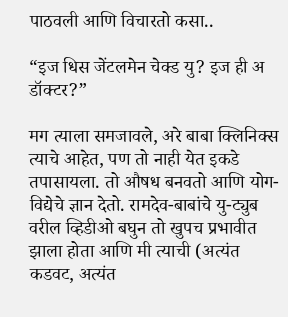पाठवली आणि विचारतो कसा..

“इज धिस जेंटलमेन चेक्ड यु? इज ही अ डॉक्टर?”

मग त्याला समजावले, अरे बाबा क्लिनिक्स त्याचे आहेत, पण तो नाही येत इकडे तपासायला. तो औषध बनवतो आणि योग-विद्येचे ज्ञान देतो. रामदेव-बाबांचे यु-ट्युब वरील व्हिडीओ बघुन तो खुपच प्रभावीत झाला होता आणि मी त्याची (अत्यंत कडवट, अत्यंत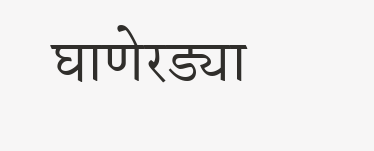घाणेरड्या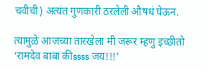चवीची) अत्यंत गुणकारी ठरलेली औषधं घेऊन.

त्यामुळे आजच्या तारखेला मी जरूर म्हणु इच्छीतो ‘रामदेव बाबा कीssss जय!!!’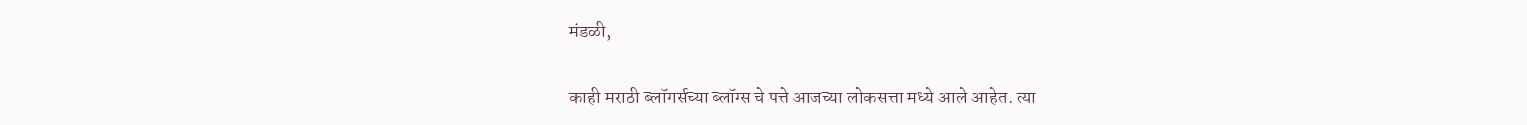मंडळी,

काही मराठी ब्लॉगर्सच्या ब्लॉग्स चे पत्ते आजच्या लोकसत्ता मध्ये आले आहेत. त्या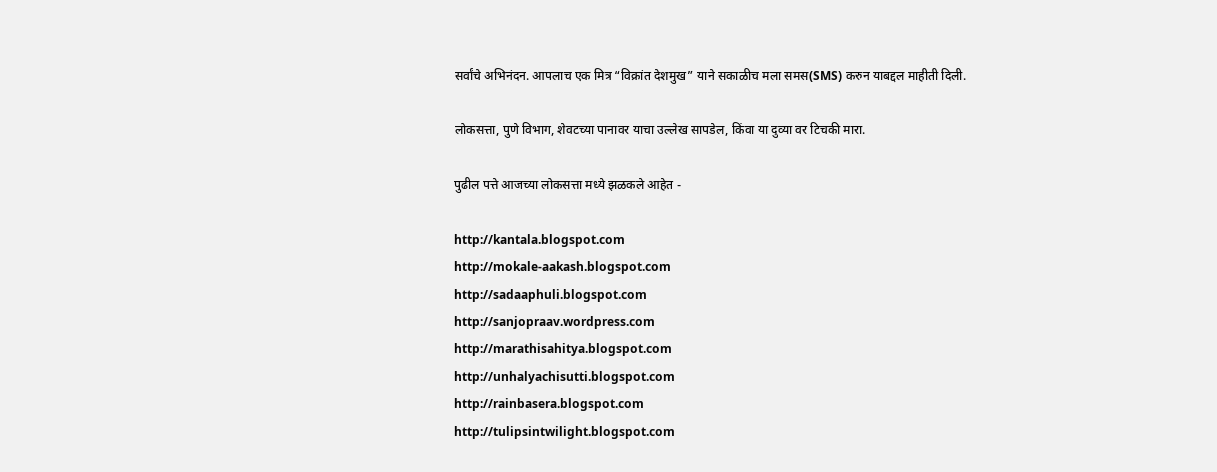सर्वांचे अभिनंदन. आपलाच एक मित्र “विक्रांत देशमुख” याने सकाळीच मला समस(SMS) करुन याबद्दल माहीती दिली.

लोकसत्ता, पुणे विभाग, शेवटच्या पानावर याचा उल्लेख सापडेल, किंवा या दुव्या वर टिचकी मारा.

पुढील पत्ते आजच्या लोकसत्ता मध्ये झळकले आहेत -

http://kantala.blogspot.com
http://mokale-aakash.blogspot.com
http://sadaaphuli.blogspot.com
http://sanjopraav.wordpress.com
http://marathisahitya.blogspot.com
http://unhalyachisutti.blogspot.com
http://rainbasera.blogspot.com
http://tulipsintwilight.blogspot.com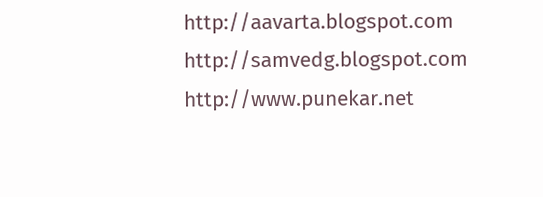http://aavarta.blogspot.com
http://samvedg.blogspot.com
http://www.punekar.net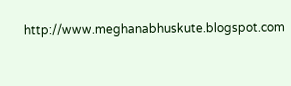http://www.meghanabhuskute.blogspot.com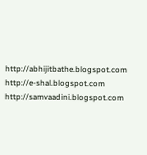http://abhijitbathe.blogspot.com
http://e-shal.blogspot.com
http://samvaadini.blogspot.com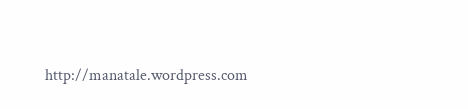http://manatale.wordpress.com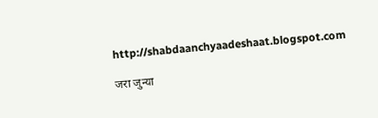http://shabdaanchyaadeshaat.blogspot.com

जरा जुन्या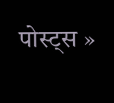पोस्ट्स »